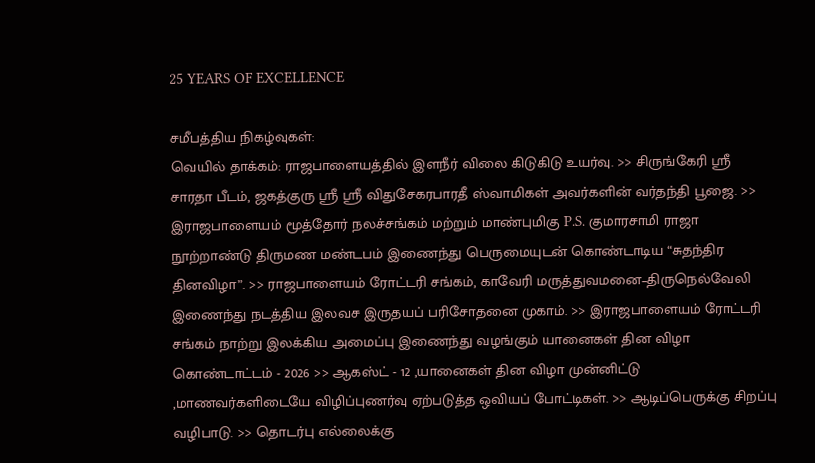25 YEARS OF EXCELLENCE

சமீபத்திய நிகழ்வுகள்:
வெயில் தாக்கம்: ராஜபாளையத்தில் இளநீர் விலை கிடுகிடு உயர்வு. >> சிருங்கேரி ஸ்ரீ சாரதா பீடம், ஜகத்குரு ஸ்ரீ ஸ்ரீ விதுசேகரபாரதீ ஸ்வாமிகள் அவர்களின் வர்தந்தி பூஜை. >> இராஜபாளையம் மூத்தோர் நலச்சங்கம் மற்றும் மாண்புமிகு P.S. குமாரசாமி ராஜா நூற்றாண்டு திருமண மண்டபம் இணைந்து பெருமையுடன் கொண்டாடிய “சுதந்திர தினவிழா”. >> ராஜபாளையம் ரோட்டரி சங்கம், காவேரி மருத்துவமனை–திருநெல்வேலி இணைந்து நடத்திய இலவச இருதயப் பரிசோதனை முகாம். >> இராஜபாளையம் ரோட்டரி சங்கம் நாற்று இலக்கிய அமைப்பு இணைந்து வழங்கும் யானைகள் தின விழா கொண்டாட்டம் - 2026 >> ஆகஸ்ட் - 12 ,யானைகள் தின விழா முன்னிட்டு ,மாணவர்களிடையே விழிப்புணர்வு ஏற்படுத்த ஒவியப் போட்டிகள். >> ஆடிப்பெருக்கு சிறப்பு வழிபாடு. >> தொடர்பு எல்லைக்கு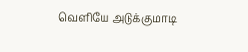வெளியே அடுக்குமாடி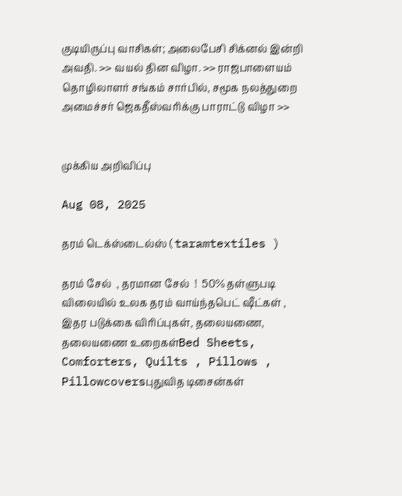குடியிருப்பு வாசிகள்; அலைபேசி சிக்னல் இன்றி அவதி. >> வயல் தின விழா. >> ராஜபாளையம் தொழிலாளர் சங்கம் சார்பில், சமூக நலத்துறை அமைச்சர் ஜெகதீஸ்வரிக்கு பாராட்டு விழா >>


முக்கிய அறிவிப்பு

Aug 08, 2025

தரம் டெக்ஸ்டைல்ஸ் ( taramtextiles )

தரம் சேல்  , தரமான சேல்  !  50% தள்ளுபடி விலையில் உலக தரம் வாய்ந்தபெட் ஷீட்கள் ,  இதர படுக்கை விரிப்புகள், தலையணை, தலையணை உறைகள்Bed Sheets, Comforters, Quilts , Pillows , Pillowcoversபுதுவித டிசைன்கள்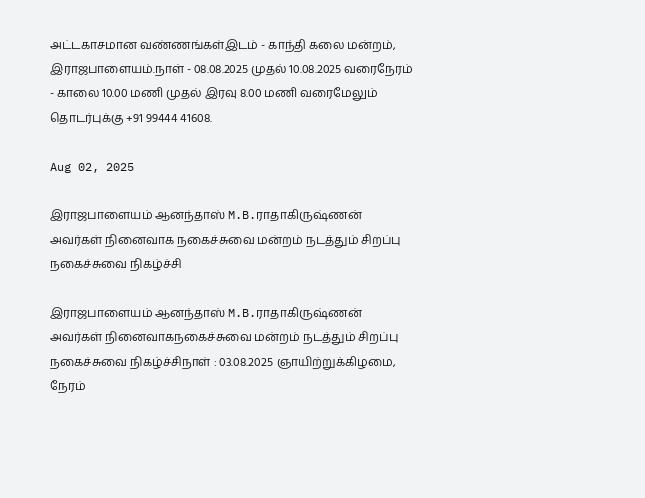அட்டகாசமான வண்ணங்கள்இடம் - காந்தி கலை மன்றம்,  இராஜபாளையம்.நாள் - 08.08.2025 முதல் 10.08.2025 வரைநேரம் - காலை 10.00 மணி முதல் இரவு 8.00 மணி வரைமேலும் தொடர்புக்கு +91 99444 41608.

Aug 02, 2025

இராஜபாளையம் ஆனந்தாஸ் M.B.ராதாகிருஷ்ணன் அவர்கள் நினைவாக நகைச்சுவை மன்றம் நடத்தும் சிறப்பு நகைச்சுவை நிகழ்ச்சி

இராஜபாளையம் ஆனந்தாஸ் M.B.ராதாகிருஷ்ணன் அவர்கள் நினைவாகநகைச்சுவை மன்றம் நடத்தும் சிறப்பு நகைச்சுவை நிகழ்ச்சிநாள் : 03.08.2025 ஞாயிற்றுக்கிழமை, நேரம்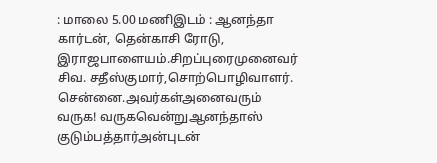: மாலை 5.00 மணிஇடம் : ஆனந்தா கார்டன், தென்காசி ரோடு, இராஜபாளையம்.சிறப்புரைமுனைவர் சிவ. சதீஸ்குமார்,சொற்பொழிவாளர். சென்னை.அவர்கள்அனைவரும் வருக! வருகவென்றுஆனந்தாஸ் குடும்பத்தார்அன்புடன்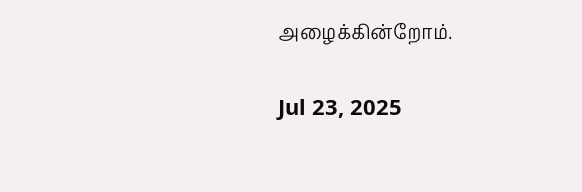அழைக்கின்றோம்.

Jul 23, 2025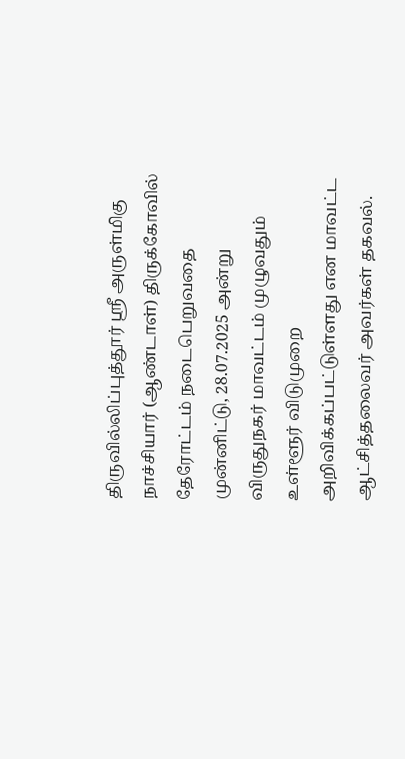திருவில்லிப்புத்தூர் ஸ்ரீ அருள்மிகு நாச்சியார் (ஆண்டாள்) திருக்கோவில் தேரோட்டம் நடைபெறுவதை முன்னிட்டு, 28.07.2025 அன்று விருதுநகர் மாவட்டம் முழுவதும் உள்ளூர் விடுமுறை அறிவிக்கப்பட்டுள்ளது என மாவட்ட ஆட்சித்தலைவர் அவர்கள் தகவல்.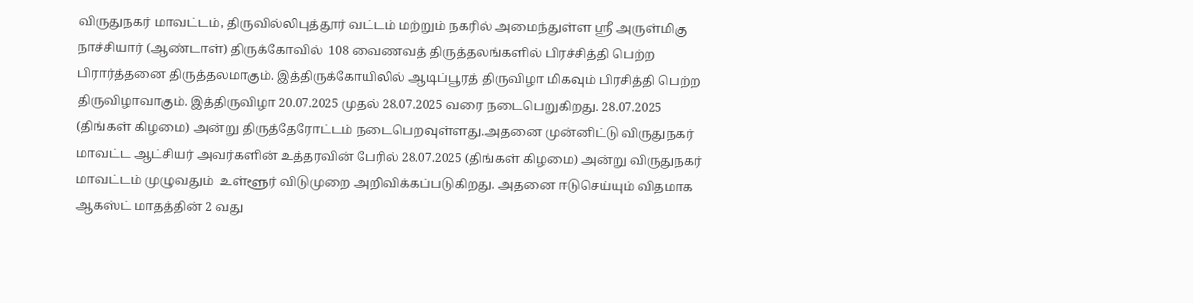விருதுநகர் மாவட்டம், திருவில்லிபுத்தூர் வட்டம் மற்றும் நகரில் அமைந்துள்ள ஸ்ரீ அருள்மிகு நாச்சியார் (ஆண்டாள்) திருக்கோவில்  108 வைணவத் திருத்தலங்களில் பிரச்சித்தி பெற்ற பிரார்த்தனை திருத்தலமாகும். இத்திருக்கோயிலில் ஆடிப்பூரத் திருவிழா மிகவும் பிரசித்தி பெற்ற திருவிழாவாகும். இத்திருவிழா 20.07.2025 முதல் 28.07.2025 வரை நடைபெறுகிறது. 28.07.2025 (திங்கள் கிழமை) அன்று திருத்தேரோட்டம் நடைபெறவுள்ளது.அதனை முன்னிட்டு விருதுநகர் மாவட்ட ஆட்சியர் அவர்களின் உத்தரவின் பேரில் 28.07.2025 (திங்கள் கிழமை) அன்று விருதுநகர் மாவட்டம் முழுவதும்  உள்ளூர் விடுமுறை அறிவிக்கப்படுகிறது. அதனை ஈடுசெய்யும் விதமாக ஆகஸ்ட் மாதத்தின் 2 வது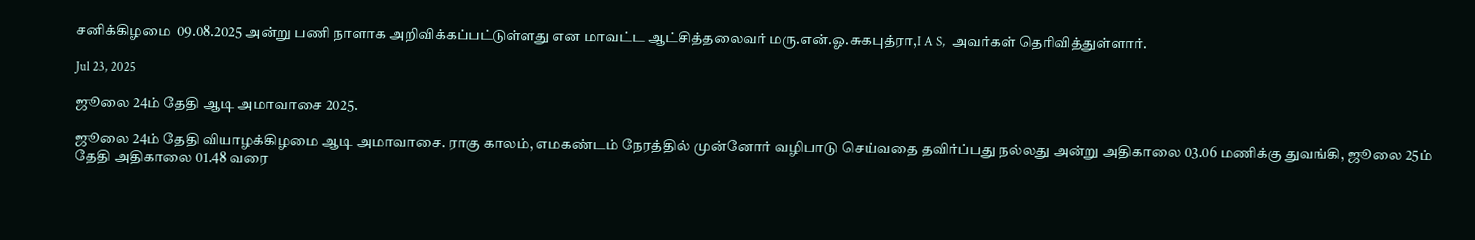சனிக்கிழமை  09.08.2025 அன்று பணி நாளாக அறிவிக்கப்பட்டுள்ளது என மாவட்ட ஆட்சித்தலைவர் மரு.என்.ஓ.சுகபுத்ரா,I A S,  அவர்கள் தெரிவித்துள்ளார்.

Jul 23, 2025

ஜூலை 24ம் தேதி ஆடி அமாவாசை 2025.

ஜூலை 24ம் தேதி வியாழக்கிழமை ஆடி அமாவாசை. ராகு காலம், எமகண்டம் நேரத்தில் முன்னோர் வழிபாடு செய்வதை தவிர்ப்பது நல்லது அன்று அதிகாலை 03.06 மணிக்கு துவங்கி, ஜூலை 25ம் தேதி அதிகாலை 01.48 வரை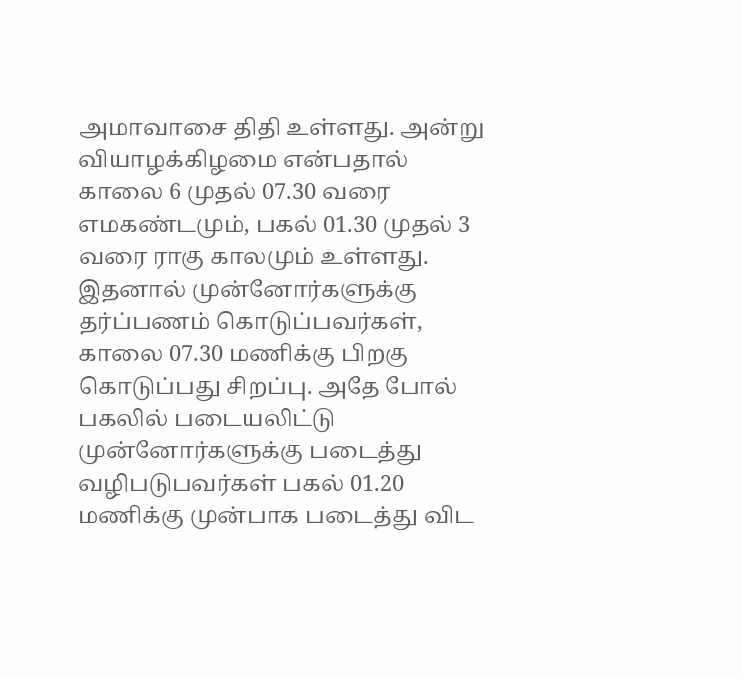அமாவாசை திதி உள்ளது. அன்று வியாழக்கிழமை என்பதால் காலை 6 முதல் 07.30 வரை எமகண்டமும், பகல் 01.30 முதல் 3 வரை ராகு காலமும் உள்ளது. இதனால் முன்னோர்களுக்கு தர்ப்பணம் கொடுப்பவர்கள், காலை 07.30 மணிக்கு பிறகு கொடுப்பது சிறப்பு. அதே போல் பகலில் படையலிட்டு முன்னோர்களுக்கு படைத்து வழிபடுபவர்கள் பகல் 01.20 மணிக்கு முன்பாக படைத்து விட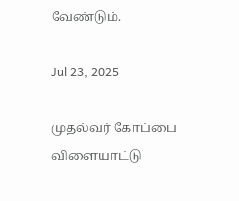வேண்டும்.

Jul 23, 2025

முதல்வர் கோப்பை விளையாட்டு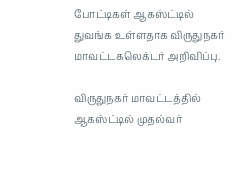போட்டிகள் ஆகஸ்ட்டில் துவங்க உள்ளதாக விருதுநகர் மாவட்டகலெக்டர் அறிவிப்பு.

விருதுநகர் மாவட்டத்தில் ஆகஸ்ட்டில் முதல்வர்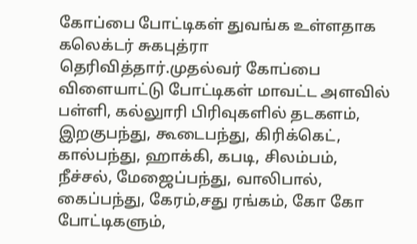கோப்பை போட்டிகள் துவங்க உள்ளதாக கலெக்டர் சுகபுத்ரா தெரிவித்தார்.முதல்வர் கோப்பை விளையாட்டு போட்டிகள் மாவட்ட அளவில் பள்ளி, கல்லுாரி பிரிவுகளில் தடகளம், இறகுபந்து, கூடைபந்து, கிரிக்கெட், கால்பந்து, ஹாக்கி, கபடி, சிலம்பம், நீச்சல், மேஜைப்பந்து, வாலிபால், கைப்பந்து, கேரம்,சது ரங்கம், கோ கோ போட்டிகளும்,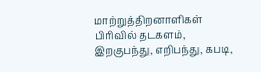மாற்றுத்திறனாளிகள் பிரிவில் தடகளம், இறகுபந்து, எறிபந்து, கபடி,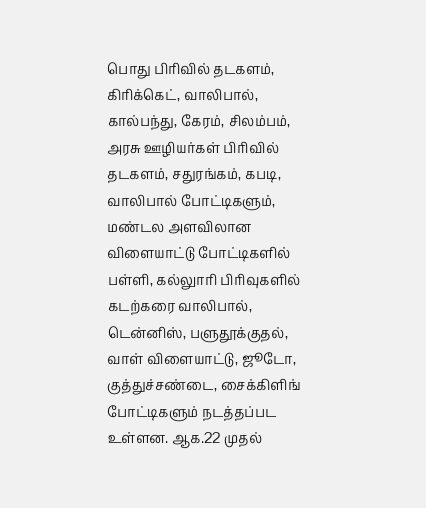பொது பிரிவில் தடகளம், கிரிக்கெட், வாலிபால், கால்பந்து, கேரம், சிலம்பம், அரசு ஊழியர்கள் பிரிவில் தடகளம், சதுரங்கம், கபடி, வாலிபால் போட்டிகளும், மண்டல அளவிலான விளையாட்டு போட்டிகளில் பள்ளி, கல்லுாரி பிரிவுகளில் கடற்கரை வாலிபால், டென்னிஸ், பளுதூக்குதல், வாள் விளையாட்டு, ஜூடோ, குத்துச்சண்டை, சைக்கிளிங் போட்டிகளும் நடத்தப்பட உள்ளன. ஆக.22 முதல்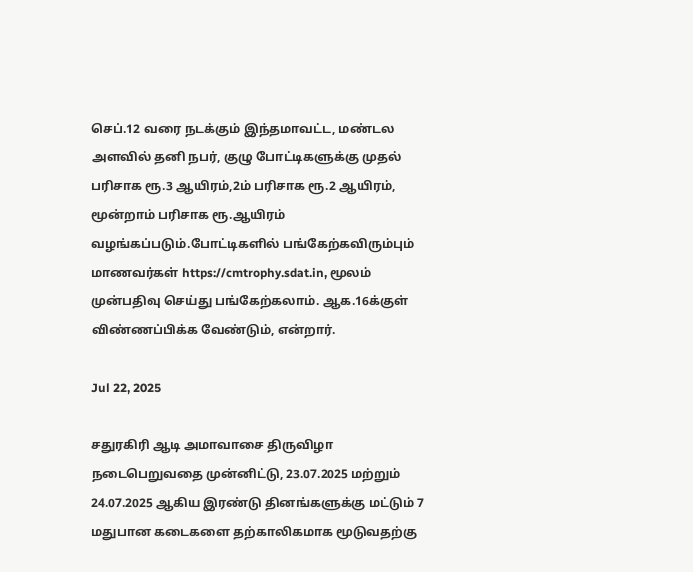செப்.12 வரை நடக்கும் இந்தமாவட்ட, மண்டல அளவில் தனி நபர், குழு போட்டிகளுக்கு முதல் பரிசாக ரூ.3 ஆயிரம்,2ம் பரிசாக ரூ.2 ஆயிரம், மூன்றாம் பரிசாக ரூ.ஆயிரம் வழங்கப்படும்.போட்டிகளில் பங்கேற்கவிரும்பும் மாணவர்கள் https://cmtrophy.sdat.in, மூலம் முன்பதிவு செய்து பங்கேற்கலாம். ஆக.16க்குள் விண்ணப்பிக்க வேண்டும், என்றார்.

Jul 22, 2025

சதுரகிரி ஆடி அமாவாசை திருவிழா நடைபெறுவதை முன்னிட்டு, 23.07.2025 மற்றும் 24.07.2025 ஆகிய இரண்டு தினங்களுக்கு மட்டும் 7 மதுபான கடைகளை தற்காலிகமாக மூடுவதற்கு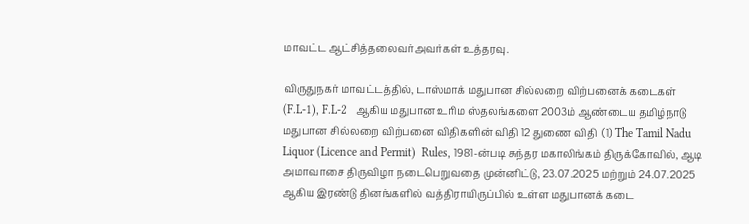மாவட்ட ஆட்சித்தலைவர்அவர்கள் உத்தரவு.

விருதுநகர் மாவட்டத்தில், டாஸ்மாக் மதுபான சில்லறை விற்பனைக் கடைகள் (F.L-1), F.L-2   ஆகிய மதுபான உரிம ஸ்தலங்களை 2003ம் ஆண்டைய தமிழ்நாடு மதுபான சில்லறை விற்பனை விதிகளின் விதி 12 துணை விதி  (1) The Tamil Nadu Liquor (Licence and Permit)  Rules, 1981-ன்படி சுந்தர மகாலிங்கம் திருக்கோவில், ஆடி அமாவாசை திருவிழா நடைபெறுவதை முன்னிட்டு, 23.07.2025 மற்றும் 24.07.2025 ஆகிய இரண்டு தினங்களில் வத்திராயிருப்பில் உள்ள மதுபானக் கடை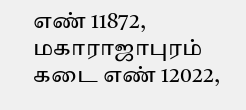எண் 11872, மகாராஜாபுரம் கடை எண் 12022,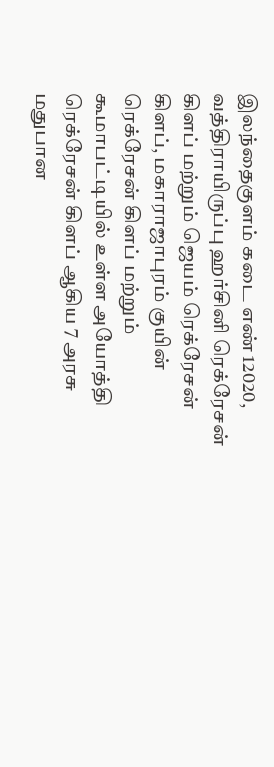இலந்தைகுளம் கடை எண் 12020, வத்திராயிருப்பு ஹர்சினி ரெக்ரேசன் கிளப் மற்றும் ஜெயம் ரெக்ரேசன் கிளப், மகாராஜாபுரம் குயின் ரெக்ரேசன் கிளப் மற்றும் கூமாபட்டியில் உள்ள அயோத்தி ரெக்ரேசன் கிளப் ஆகிய 7 அரசு மதுபான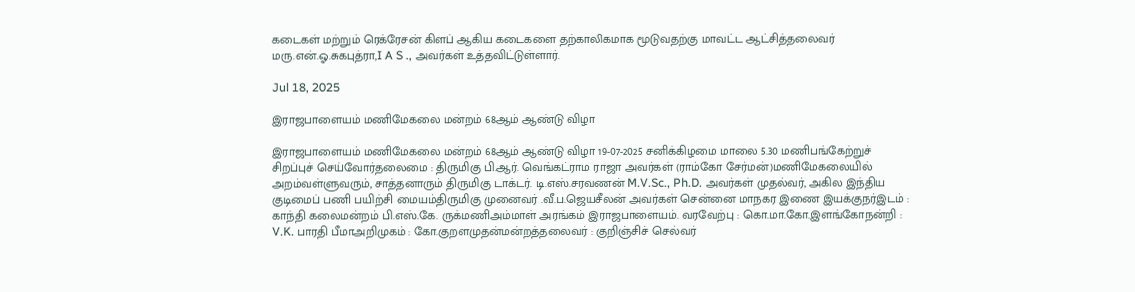கடைகள் மற்றும் ரெக்ரேசன் கிளப் ஆகிய கடைகளை தற்காலிகமாக மூடுவதற்கு மாவட்ட ஆட்சித்தலைவர் மரு.என்.ஓ.சுகபுத்ரா,I A S ., அவர்கள் உத்தவிட்டுள்ளார்.

Jul 18, 2025

இராஜபாளையம் மணிமேகலை மன்றம் 68ஆம் ஆண்டு விழா

இராஜபாளையம் மணிமேகலை மன்றம் 68ஆம் ஆண்டு விழா 19-07-2025 சனிக்கிழமை மாலை 5.30 மணிபங்கேற்றுச் சிறப்புச் செய்வோர்தலைமை : திருமிகு பி.ஆர். வெங்கட்ராம ராஜா அவர்கள் (ராம்கோ சேர்மன்)மணிமேகலையில் அறம்வள்ளுவரும், சாத்தனாரும் திருமிகு டாக்டர். டி.எஸ்.சரவணன் M.V.Sc., Ph.D. அவர்கள் முதல்வர், அகில இந்திய குடிமைப் பணி பயிற்சி மையம்திருமிகு முனைவர் .வீ.ப.ஜெயசீலன் அவர்கள் சென்னை மாநகர இணை இயக்குநர்இடம் : காந்தி கலைமன்றம் பி.எஸ்.கே. ருக்மணிஅம்மாள் அரங்கம் இராஜபாளையம். வரவேற்பு : கொ.மா.கோ.இளங்கோநன்றி : V.K. பாரதி பீமாஅறிமுகம் : கோ.குறளமுதன்மன்றத்தலைவர் : குறிஞ்சிச் செல்வர்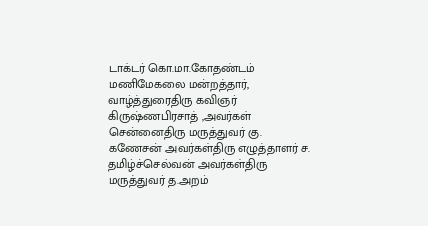டாக்டர் கொ.மா.கோதண்டம் மணிமேகலை மன்றத்தார்,  வாழ்த்துரைதிரு கவிஞர் கிருஷ்ணபிரசாத் ,அவர்கள் சென்னைதிரு மருத்துவர் கு. கணேசன் அவர்கள்திரு எழுத்தாளர் ச. தமிழ்ச்செல்வன் அவர்கள்திரு மருத்துவர் த.அறம்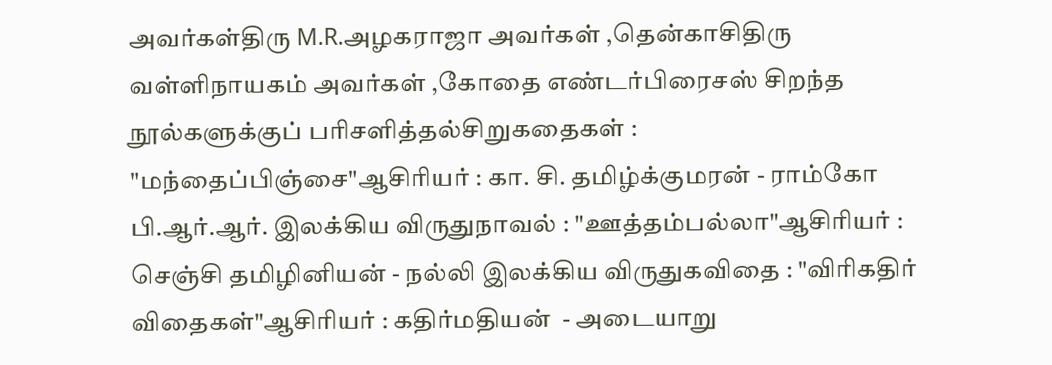அவர்கள்திரு M.R.அழகராஜா அவர்கள் ,தென்காசிதிரு வள்ளிநாயகம் அவர்கள் ,கோதை எண்டர்பிரைசஸ் சிறந்த நூல்களுக்குப் பரிசளித்தல்சிறுகதைகள் : "மந்தைப்பிஞ்சை"ஆசிரியர் : கா. சி. தமிழ்க்குமரன் - ராம்கோ பி.ஆர்.ஆர். இலக்கிய விருதுநாவல் : "ஊத்தம்பல்லா"ஆசிரியர் : செஞ்சி தமிழினியன் - நல்லி இலக்கிய விருதுகவிதை : "விரிகதிர் விதைகள்"ஆசிரியர் : கதிர்மதியன்  - அடையாறு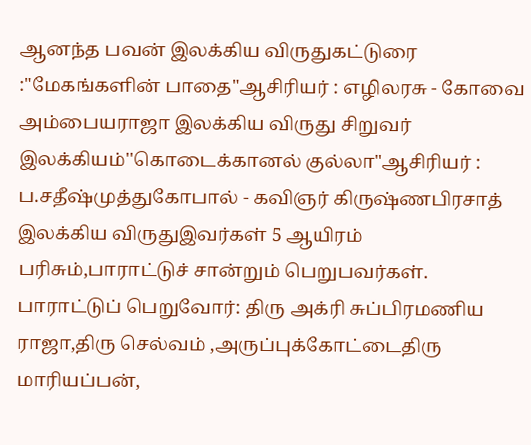ஆனந்த பவன் இலக்கிய விருதுகட்டுரை :"மேகங்களின் பாதை"ஆசிரியர் : எழிலரசு - கோவை அம்பையராஜா இலக்கிய விருது சிறுவர் இலக்கியம்''கொடைக்கானல் குல்லா"ஆசிரியர் : ப.சதீஷ்முத்துகோபால் - கவிஞர் கிருஷ்ணபிரசாத் இலக்கிய விருதுஇவர்கள் 5 ஆயிரம் பரிசும்,பாராட்டுச் சான்றும் பெறுபவர்கள்.  பாராட்டுப் பெறுவோர்: திரு அக்ரி சுப்பிரமணிய ராஜா,திரு செல்வம் ,அருப்புக்கோட்டைதிரு மாரியப்பன்,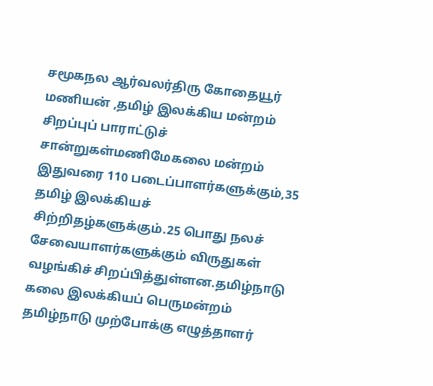சமூகநல ஆர்வலர்திரு கோதையூர் மணியன் ,தமிழ் இலக்கிய மன்றம் சிறப்புப் பாராட்டுச் சான்றுகள்மணிமேகலை மன்றம் இதுவரை 110 படைப்பாளர்களுக்கும்,35 தமிழ் இலக்கியச் சிற்றிதழ்களுக்கும்.25 பொது நலச் சேவையாளர்களுக்கும் விருதுகள் வழங்கிச் சிறப்பித்துள்ளன.தமிழ்நாடு கலை இலக்கியப் பெருமன்றம் தமிழ்நாடு முற்போக்கு எழுத்தாளர்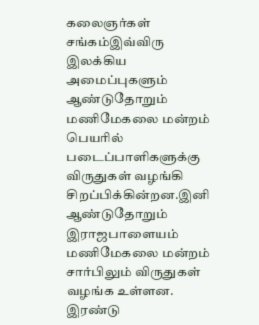கலைஞர்கள் சங்கம்இவ்விரு இலக்கிய அமைப்புகளும் ஆண்டுதோறும் மணிமேகலை மன்றம் பெயரில் படைப்பாளிகளுக்கு விருதுகள் வழங்கி சிறப்பிக்கின்றன.இனி ஆண்டுதோறும் இராஜபாளையம் மணிமேகலை மன்றம் சார்பிலும் விருதுகள் வழங்க உள்ளன. இரண்டு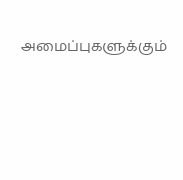அமைப்புகளுக்கும்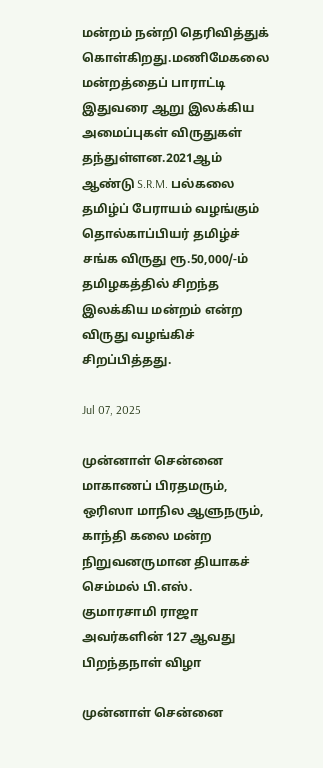மன்றம் நன்றி தெரிவித்துக் கொள்கிறது.மணிமேகலை மன்றத்தைப் பாராட்டி இதுவரை ஆறு இலக்கிய அமைப்புகள் விருதுகள் தந்துள்ளன.2021ஆம் ஆண்டு S.R.M. பல்கலை தமிழ்ப் பேராயம் வழங்கும் தொல்காப்பியர் தமிழ்ச் சங்க விருது ரூ.50,000/-ம் தமிழகத்தில் சிறந்த இலக்கிய மன்றம் என்ற விருது வழங்கிச் சிறப்பித்தது.

Jul 07, 2025

முன்னாள் சென்னை மாகாணப் பிரதமரும், ஒரிஸா மாநில ஆளுநரும், காந்தி கலை மன்ற நிறுவனருமான தியாகச் செம்மல் பி.எஸ். குமாரசாமி ராஜா அவர்களின் 127 ஆவது பிறந்தநாள் விழா

முன்னாள் சென்னை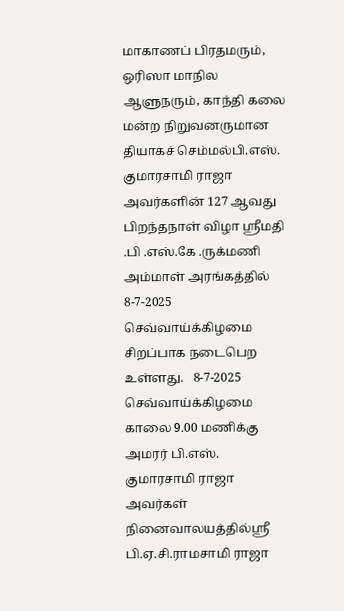மாகாணப் பிரதமரும், ஒரிஸா மாநில ஆளுநரும், காந்தி கலை மன்ற நிறுவனருமான தியாகச் செம்மல்பி.எஸ். குமாரசாமி ராஜா அவர்களின் 127 ஆவது பிறந்தநாள் விழா ஸ்ரீமதி .பி .எஸ்.கே .ருக்மணி அம்மாள் அரங்கத்தில் 8-7-2025 செவ்வாய்க்கிழமை சிறப்பாக நடைபெற உள்ளது.   8-7-2025 செவ்வாய்க்கிழமை காலை 9.00 மணிக்கு அமரர் பி.எஸ். குமாரசாமி ராஜா அவர்கள் நினைவாலயத்தில்ஸ்ரீ பி.ஏ.சி.ராமசாமி ராஜா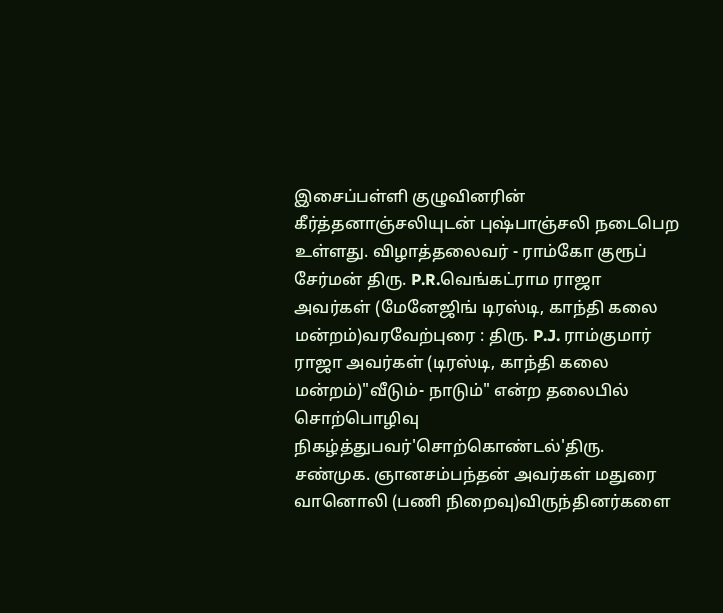இசைப்பள்ளி குழுவினரின் கீர்த்தனாஞ்சலியுடன் புஷ்பாஞ்சலி நடைபெற உள்ளது. விழாத்தலைவர் - ராம்கோ குரூப் சேர்மன் திரு. P.R.வெங்கட்ராம ராஜா அவர்கள் (மேனேஜிங் டிரஸ்டி, காந்தி கலை மன்றம்)வரவேற்புரை : திரு. P.J. ராம்குமார் ராஜா அவர்கள் (டிரஸ்டி, காந்தி கலை மன்றம்)"வீடும்- நாடும்" என்ற தலைபில் சொற்பொழிவு நிகழ்த்துபவர்'சொற்கொண்டல்'திரு. சண்முக. ஞானசம்பந்தன் அவர்கள் மதுரை வானொலி (பணி நிறைவு)விருந்தினர்களை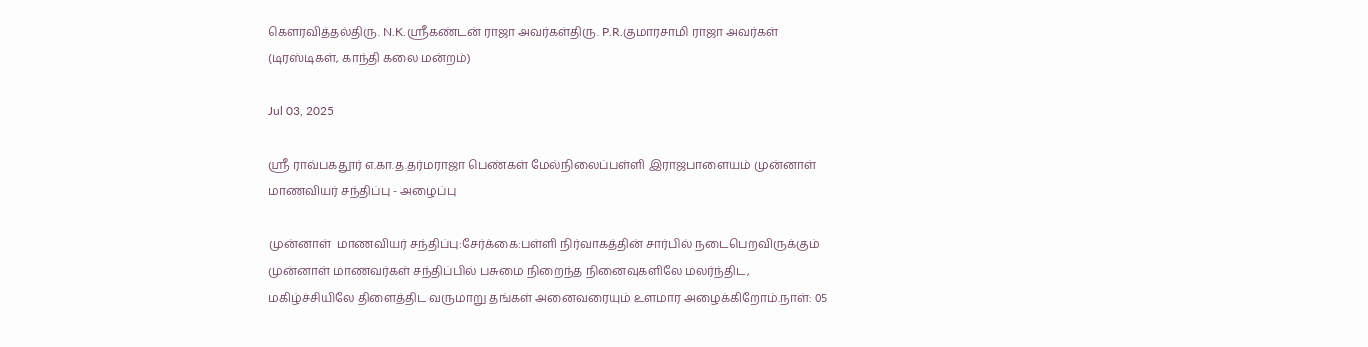கௌரவித்தல்திரு. N.K.ஸ்ரீகண்டன் ராஜா அவர்கள்திரு. P.R.குமாரசாமி ராஜா அவர்கள் (டிரஸ்டிகள், காந்தி கலை மன்றம்)

Jul 03, 2025

ஸ்ரீ ராவ்பகதூர் எ.கா.த.தர்மராஜா பெண்கள் மேல்நிலைப்பள்ளி இராஜபாளையம் முன்னாள் மாணவியர் சந்திப்பு - அழைப்பு

முன்னாள்  மாணவியர் சந்திப்பு:சேர்க்கை:பள்ளி நிர்வாகத்தின் சார்பில் நடைபெறவிருக்கும் முன்னாள் மாணவர்கள் சந்திப்பில் பசுமை நிறைந்த நினைவுகளிலே மலர்ந்திட, மகிழ்ச்சியிலே திளைத்திட வருமாறு தங்கள் அனைவரையும் உளமார அழைக்கிறோம்.நாள்: 05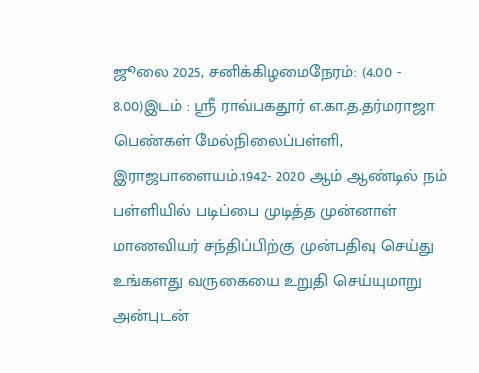ஜூலை 2025, சனிக்கிழமைநேரம்: (4.00 - 8.00)இடம் : ஸ்ரீ ராவ்பகதூர் எ.கா.த.தர்மராஜா பெண்கள் மேல்நிலைப்பள்ளி, இராஜபாளையம்.1942- 2020 ஆம் ஆண்டில் நம் பள்ளியில் படிப்பை முடித்த முன்னாள் மாணவியர் சந்திப்பிற்கு முன்பதிவு செய்து உங்களது வருகையை உறுதி செய்யுமாறு அன்புடன்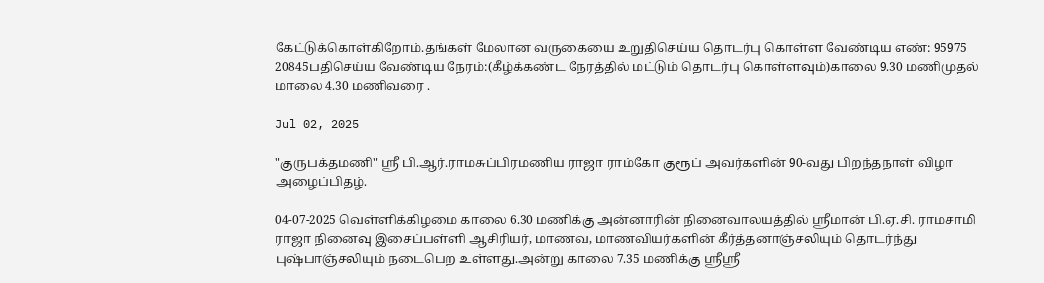கேட்டுக்கொள்கிறோம்.தங்கள் மேலான வருகையை உறுதிசெய்ய தொடர்பு கொள்ள வேண்டிய எண்: 95975 20845பதிசெய்ய வேண்டிய நேரம்:(கீழ்க்கண்ட நேரத்தில் மட்டும் தொடர்பு கொள்ளவும்)காலை 9.30 மணிமுதல் மாலை 4.30 மணிவரை .

Jul 02, 2025

"குருபக்தமணி" ஸ்ரீ பி.ஆர்.ராமசுப்பிரமணிய ராஜா ராம்கோ குரூப் அவர்களின் 90-வது பிறந்தநாள் விழா அழைப்பிதழ்.

04-07-2025 வெள்ளிக்கிழமை காலை 6.30 மணிக்கு அன்னாரின் நினைவாலயத்தில் ஸ்ரீமான் பி.ஏ.சி. ராமசாமி ராஜா நினைவு இசைப்பள்ளி ஆசிரியர், மாணவ, மாணவியர்களின் கீர்த்தனாஞ்சலியும் தொடர்ந்து புஷ்பாஞ்சலியும் நடைபெற உள்ளது.அன்று காலை 7.35 மணிக்கு ஸ்ரீஸ்ரீ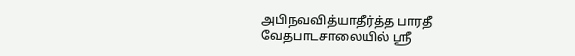அபிநவவித்யாதீர்த்த பாரதீ வேதபாடசாலையில் ஸ்ரீ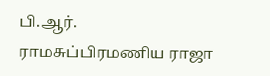பி.ஆர். ராமசுப்பிரமணிய ராஜா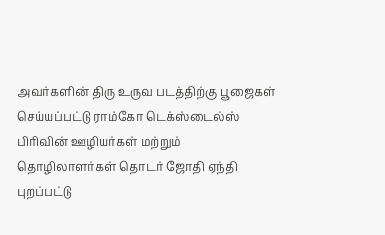அவர்களின் திரு உருவ படத்திற்கு பூஜைகள் செய்யப்பட்டு ராம்கோ டெக்ஸ்டைல்ஸ் பிரிவின் ஊழியர்கள் மற்றும் தொழிலாளர்கள் தொடர் ஜோதி ஏந்தி புறப்பட்டு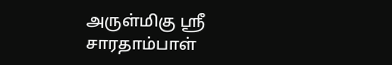அருள்மிகு ஸ்ரீ சாரதாம்பாள்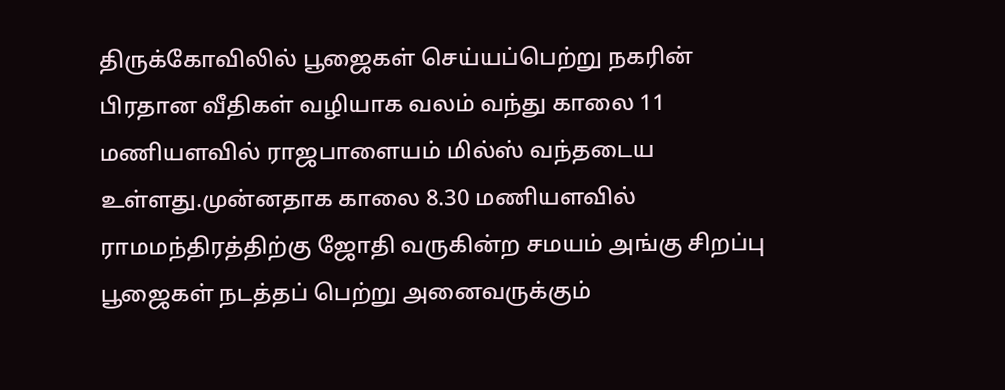திருக்கோவிலில் பூஜைகள் செய்யப்பெற்று நகரின் பிரதான வீதிகள் வழியாக வலம் வந்து காலை 11 மணியளவில் ராஜபாளையம் மில்ஸ் வந்தடைய உள்ளது.முன்னதாக காலை 8.30 மணியளவில் ராமமந்திரத்திற்கு ஜோதி வருகின்ற சமயம் அங்கு சிறப்பு பூஜைகள் நடத்தப் பெற்று அனைவருக்கும்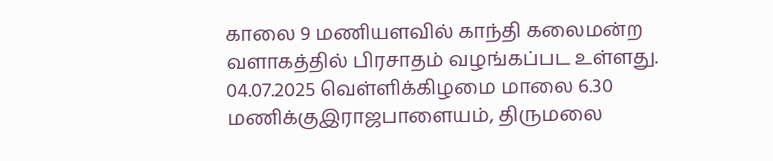காலை 9 மணியளவில் காந்தி கலைமன்ற வளாகத்தில் பிரசாதம் வழங்கப்பட உள்ளது.  04.07.2025 வெள்ளிக்கிழமை மாலை 6.30 மணிக்குஇராஜபாளையம், திருமலை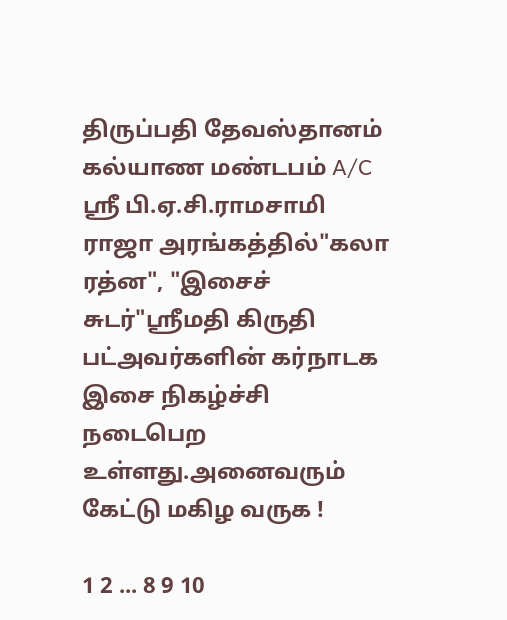திருப்பதி தேவஸ்தானம் கல்யாண மண்டபம் A/C ஸ்ரீ பி.ஏ.சி.ராமசாமி ராஜா அரங்கத்தில்"கலா ரத்ன", "இசைச் சுடர்"ஸ்ரீமதி கிருதி பட்அவர்களின் கர்நாடக இசை நிகழ்ச்சி நடைபெற உள்ளது.அனைவரும் கேட்டு மகிழ வருக !

1 2 ... 8 9 10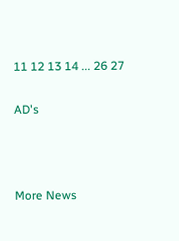11 12 13 14 ... 26 27

AD's



More News